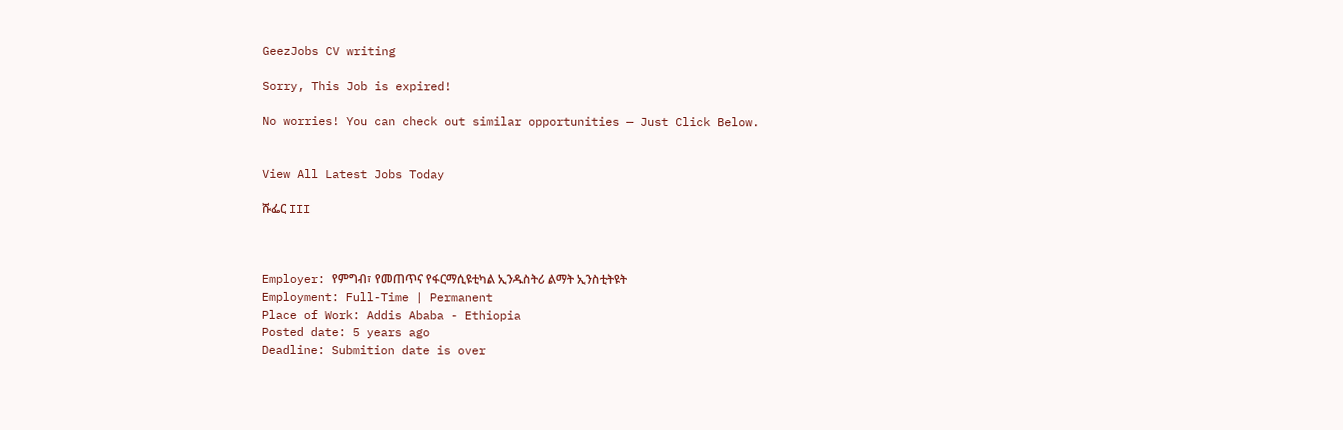GeezJobs CV writing

Sorry, This Job is expired!

No worries! You can check out similar opportunities — Just Click Below.


View All Latest Jobs Today

ሹፌር III



Employer: የምግብ፣ የመጠጥና የፋርማሲዩቲካል ኢንዱስትሪ ልማት ኢንስቲትዩት
Employment: Full-Time | Permanent
Place of Work: Addis Ababa - Ethiopia
Posted date: 5 years ago
Deadline: Submition date is over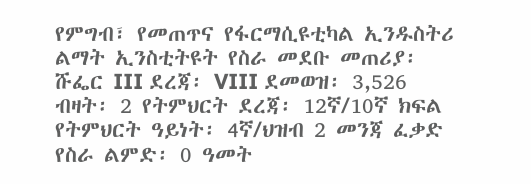የምግብ፣ የመጠጥና የፋርማሲዩቲካል ኢንዱስትሪ ልማት ኢንስቲትዩት የስራ መደቡ መጠሪያ፡ ሹፌር III ደረጃ፡ VIII ደመወዝ፡ 3,526 ብዛት፡ 2 የትምህርት ደረጃ፡ 12ኛ/10ኛ ክፍል የትምህርት ዓይነት፡ 4ኛ/ህዝብ 2 መንጃ ፈቃድ የስራ ልምድ፡ 0 ዓመት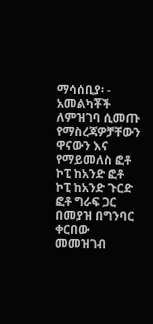ማሳሰቢያ፡ - አመልካቾች ለምዝገባ ሲመጡ የማስረጃዎቻቸውን ዋናውን እና የማይመለስ ፎቶ ኮፒ ከአንድ ፎቶ ኮፒ ከአንድ ጉርድ ፎቶ ግራፍ ጋር በመያዝ በግንባር ቀርበው መመዝገብ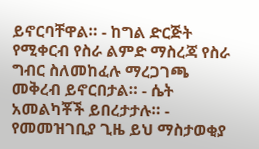ይኖርባቸዋል። - ከግል ድርጅት የሚቀርብ የስራ ልምድ ማስረጃ የስራ ግብር ስለመከፈሉ ማረጋገጫ መቅረብ ይኖርበታል። - ሴት አመልካቾች ይበረታታሉ። - የመመዝገቢያ ጊዜ ይህ ማስታወቂያ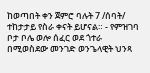ከወጣበት ቀን ጀምሮ ባሉት 7 /ሰባት/ ተከታታይ የስራ ቀናት ይሆናል። - የምዝገባ ቦታ ቦሌ ወሎ ሰፈር ወደ ጎተራ በሚወስደው መንገድ ወንጌላዊት ህንጻ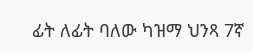ፊት ለፊት ባለው ካዝማ ህንጻ 7ኛ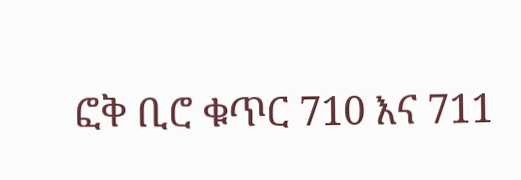ፎቅ ቢሮ ቁጥር 710 እና 711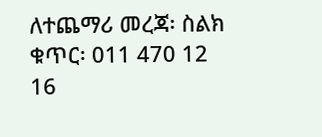ለተጨማሪ መረጃ፡ ስልክ ቁጥር፡ 011 470 12 16